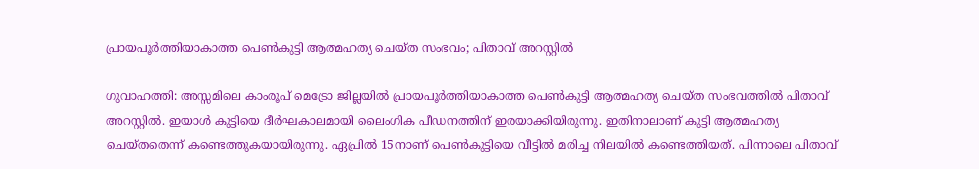പ്രായപൂർത്തിയാകാത്ത പെൺകുട്ടി ആത്മഹത്യ ചെയ്ത സംഭവം; പിതാവ് അറസ്റ്റിൽ

ഗുവാഹത്തി: അസ്സമിലെ കാംരൂപ് മെട്രോ ജില്ലയിൽ പ്രായപൂർത്തിയാകാത്ത പെൺകുട്ടി ആത്മഹത്യ ചെയ്ത സംഭവത്തിൽ പിതാവ് അറസ്റ്റിൽ. ഇയാൾ കുട്ടിയെ ദീർഘകാലമായി ലൈംഗിക പീഡനത്തിന് ഇരയാക്കിയിരുന്നു. ഇതിനാലാണ് കുട്ടി ആത്മഹത്യ ചെയ്തതെന്ന് കണ്ടെത്തുകയായിരുന്നു. ഏപ്രിൽ 15നാണ് പെൺകുട്ടിയെ വീട്ടിൽ മരിച്ച നിലയിൽ കണ്ടെത്തിയത്. പിന്നാലെ പിതാവ്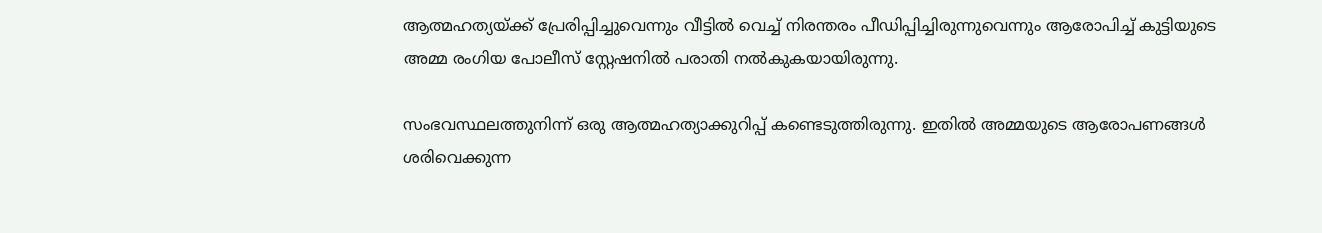ആത്മഹത്യയ്ക്ക് പ്രേരിപ്പിച്ചുവെന്നും വീട്ടിൽ വെച്ച് നിരന്തരം പീഡിപ്പിച്ചിരുന്നുവെന്നും ആരോപിച്ച് കുട്ടിയുടെ അമ്മ രംഗിയ പോലീസ് സ്റ്റേഷനിൽ പരാതി നൽകുകയായിരുന്നു.

സംഭവസ്ഥലത്തുനിന്ന് ഒരു ആത്മഹത്യാക്കുറിപ്പ് കണ്ടെടുത്തിരുന്നു. ഇതിൽ അമ്മയുടെ ആരോപണങ്ങൾ ശരിവെക്കുന്ന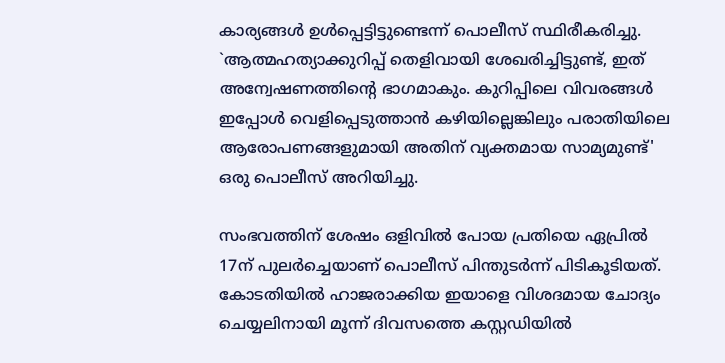കാര്യങ്ങൾ ഉൾപ്പെട്ടിട്ടുണ്ടെന്ന് പൊലീസ് സ്ഥിരീകരിച്ചു. `ആത്മഹത്യാക്കുറിപ്പ് തെളിവായി ശേഖരിച്ചിട്ടുണ്ട്, ഇത് അന്വേഷണത്തിന്റെ ഭാഗമാകും. കുറിപ്പിലെ വിവരങ്ങൾ ഇപ്പോൾ വെളിപ്പെടുത്താൻ കഴിയില്ലെങ്കിലും പരാതിയിലെ ആരോപണങ്ങളുമായി അതിന് വ്യക്തമായ സാമ്യമുണ്ട്' ഒരു പൊലീസ് അറിയിച്ചു.

സംഭവത്തിന് ശേഷം ഒളിവിൽ പോയ പ്രതിയെ ഏപ്രിൽ 17ന് പുലർച്ചെയാണ് പൊലീസ് പിന്തുടർന്ന് പിടികൂടിയത്. കോടതിയിൽ ഹാജരാക്കിയ ഇയാളെ വിശദമായ ചോദ്യം ചെയ്യലിനായി മൂന്ന് ദിവസത്തെ കസ്റ്റഡിയിൽ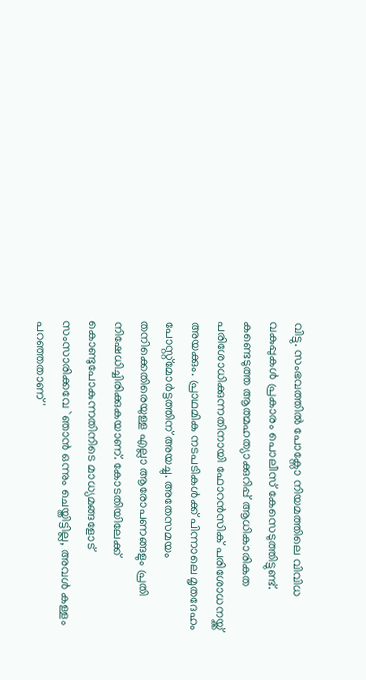വിട്ടു. സംഭവത്തിൽ പോക്സോ നിയമത്തിലെ വിവിധ വകുപ്പുകൾ പ്രകാരം പൊലീസ് കേസെടുത്തിട്ടുണ്ട്. കണ്ടെടുത്ത ആത്മഹത്യാക്കുറിപ്പ് ആധികാരികത പരിശോധിക്കുന്നതിനായി ഫോറൻസിക് പരിശോധനയ്ക്ക് അയക്കും. പ്രാഥമിക നടപടികൾക്ക് പിന്നാലെ മൃതദേഹം പോസ്റ്റ്‌മോർട്ടത്തിന് അയച്ചു. അതേസമയം തനിക്കെതിരെയുള്ള എല്ലാ ആരോപണങ്ങളും പ്രതി നിഷേധിച്ചിരിക്കുകയാണ്. കോടതിയിലേക്ക് കൊണ്ടുപോകുന്നതിനിടെ മാധ്യമങ്ങളോട് സംസാരിക്കവേ `ഞാൻ ഒന്നും ചെയ്തിട്ടില്ല, അവൾ കള്ളം പറഞ്ഞതാണ്'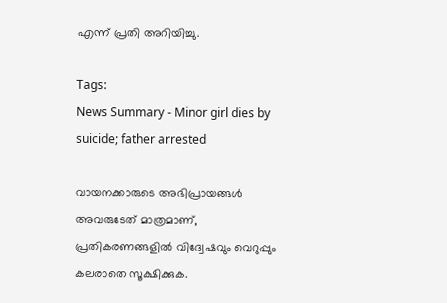എന്ന് പ്രതി അറിയിച്ചു.

Tags:
News Summary - Minor girl dies by suicide; father arrested

വായനക്കാരുടെ അഭിപ്രായങ്ങള്‍ അവരുടേത് മാത്രമാണ്, പ്രതികരണങ്ങളിൽ വിദ്വേഷവും വെറുപ്പും കലരാതെ സൂക്ഷിക്കുക.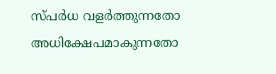സ്പർധ വളർത്തുന്നതോ അധിക്ഷേപമാകുന്നതോ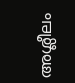അശ്ലീലം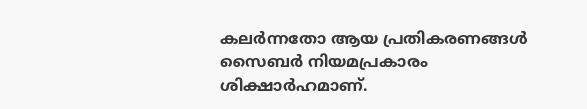കലർന്നതോ ആയ പ്രതികരണങ്ങൾ സൈബർ നിയമപ്രകാരം ശിക്ഷാർഹമാണ്.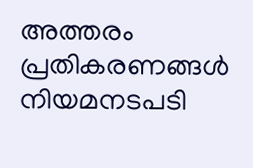അത്തരം പ്രതികരണങ്ങൾ നിയമനടപടി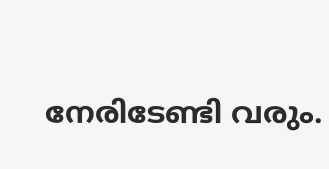നേരിടേണ്ടി വരും.